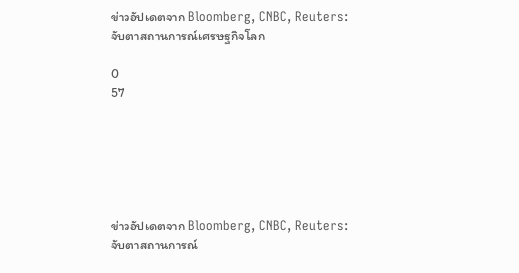ข่าวอัปเดตจาก Bloomberg, CNBC, Reuters: จับตาสถานการณ์เศรษฐกิจโลก

0
57






ข่าวอัปเดตจาก Bloomberg, CNBC, Reuters: จับตาสถานการณ์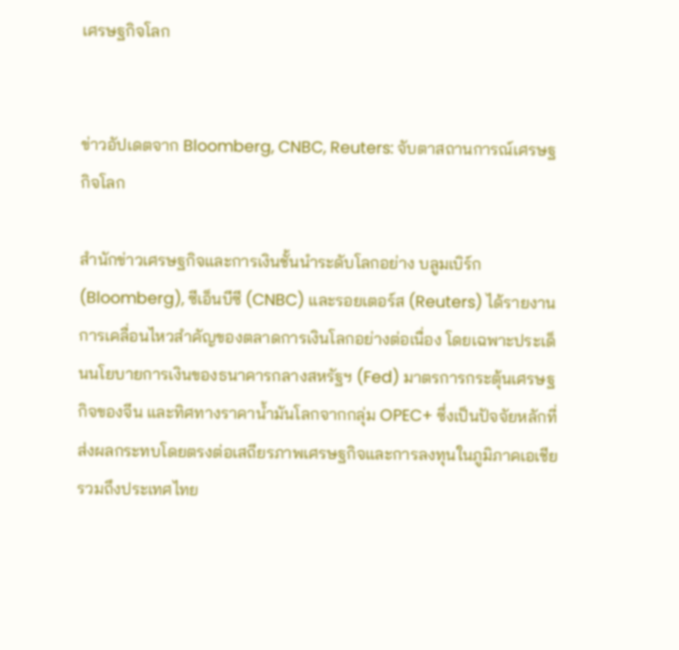เศรษฐกิจโลก


ข่าวอัปเดตจาก Bloomberg, CNBC, Reuters: จับตาสถานการณ์เศรษฐกิจโลก

สำนักข่าวเศรษฐกิจและการเงินชั้นนำระดับโลกอย่าง บลูมเบิร์ก (Bloomberg), ซีเอ็นบีซี (CNBC) และรอยเตอร์ส (Reuters) ได้รายงานการเคลื่อนไหวสำคัญของตลาดการเงินโลกอย่างต่อเนื่อง โดยเฉพาะประเด็นนโยบายการเงินของธนาคารกลางสหรัฐฯ (Fed) มาตรการกระตุ้นเศรษฐกิจของจีน และทิศทางราคาน้ำมันโลกจากกลุ่ม OPEC+ ซึ่งเป็นปัจจัยหลักที่ส่งผลกระทบโดยตรงต่อเสถียรภาพเศรษฐกิจและการลงทุนในภูมิภาคเอเชีย รวมถึงประเทศไทย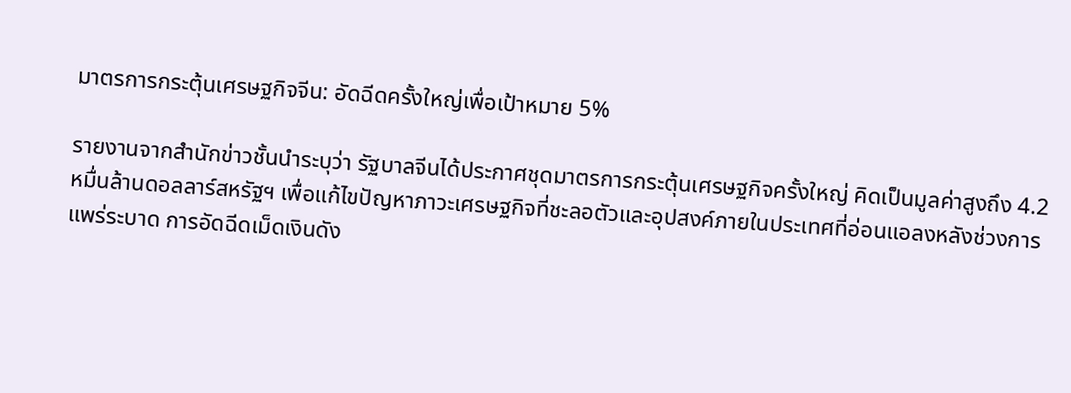มาตรการกระตุ้นเศรษฐกิจจีน: อัดฉีดครั้งใหญ่เพื่อเป้าหมาย 5%

รายงานจากสำนักข่าวชั้นนำระบุว่า รัฐบาลจีนได้ประกาศชุดมาตรการกระตุ้นเศรษฐกิจครั้งใหญ่ คิดเป็นมูลค่าสูงถึง 4.2 หมื่นล้านดอลลาร์สหรัฐฯ เพื่อแก้ไขปัญหาภาวะเศรษฐกิจที่ชะลอตัวและอุปสงค์ภายในประเทศที่อ่อนแอลงหลังช่วงการแพร่ระบาด การอัดฉีดเม็ดเงินดัง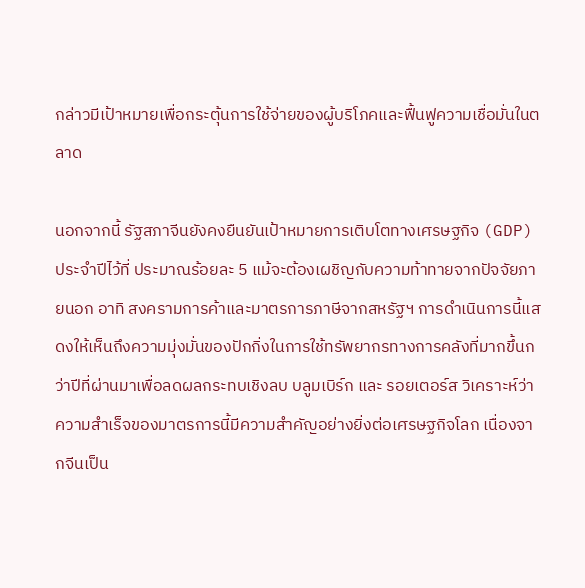กล่าวมีเป้าหมายเพื่อกระตุ้นการใช้จ่ายของผู้บริโภคและฟื้นฟูความเชื่อมั่นในตลาด

นอกจากนี้ รัฐสภาจีนยังคงยืนยันเป้าหมายการเติบโตทางเศรษฐกิจ (GDP) ประจำปีไว้ที่ ประมาณร้อยละ 5 แม้จะต้องเผชิญกับความท้าทายจากปัจจัยภายนอก อาทิ สงครามการค้าและมาตรการภาษีจากสหรัฐฯ การดำเนินการนี้แสดงให้เห็นถึงความมุ่งมั่นของปักกิ่งในการใช้ทรัพยากรทางการคลังที่มากขึ้นกว่าปีที่ผ่านมาเพื่อลดผลกระทบเชิงลบ บลูมเบิร์ก และ รอยเตอร์ส วิเคราะห์ว่า ความสำเร็จของมาตรการนี้มีความสำคัญอย่างยิ่งต่อเศรษฐกิจโลก เนื่องจากจีนเป็น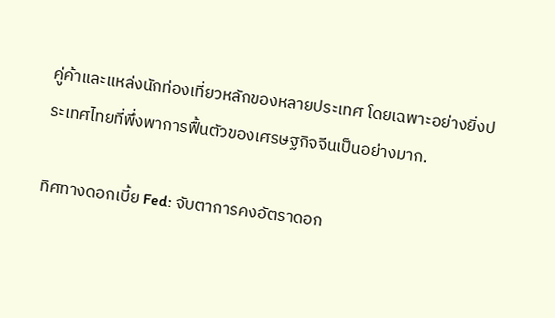คู่ค้าและแหล่งนักท่องเที่ยวหลักของหลายประเทศ โดยเฉพาะอย่างยิ่งประเทศไทยที่พึ่งพาการฟื้นตัวของเศรษฐกิจจีนเป็นอย่างมาก.

ทิศทางดอกเบี้ย Fed: จับตาการคงอัตราดอก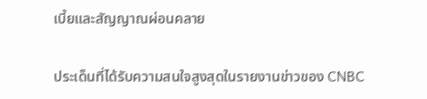เบี้ยและสัญญาณผ่อนคลาย

ประเด็นที่ได้รับความสนใจสูงสุดในรายงานข่าวของ CNBC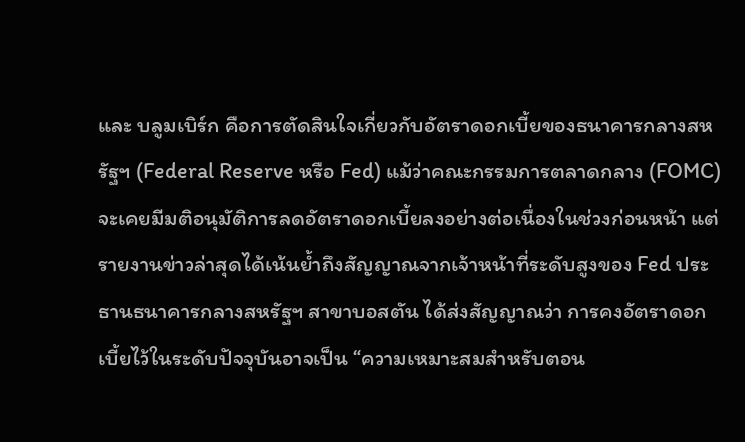และ บลูมเบิร์ก คือการตัดสินใจเกี่ยวกับอัตราดอกเบี้ยของธนาคารกลางสหรัฐฯ (Federal Reserve หรือ Fed) แม้ว่าคณะกรรมการตลาดกลาง (FOMC) จะเคยมีมติอนุมัติการลดอัตราดอกเบี้ยลงอย่างต่อเนื่องในช่วงก่อนหน้า แต่รายงานข่าวล่าสุดได้เน้นย้ำถึงสัญญาณจากเจ้าหน้าที่ระดับสูงของ Fed ประธานธนาคารกลางสหรัฐฯ สาขาบอสตัน ได้ส่งสัญญาณว่า การคงอัตราดอกเบี้ยไว้ในระดับปัจจุบันอาจเป็น “ความเหมาะสมสำหรับตอน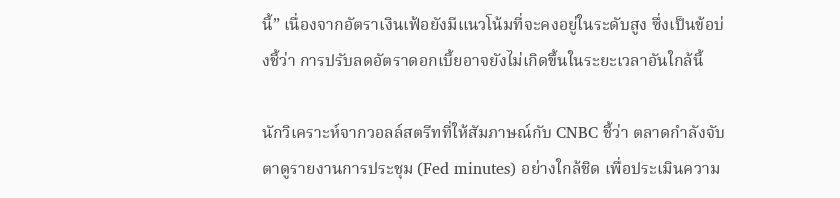นี้” เนื่องจากอัตราเงินเฟ้อยังมีแนวโน้มที่จะคงอยู่ในระดับสูง ซึ่งเป็นข้อบ่งชี้ว่า การปรับลดอัตราดอกเบี้ยอาจยังไม่เกิดขึ้นในระยะเวลาอันใกล้นี้

นักวิเคราะห์จากวอลล์สตรีทที่ให้สัมภาษณ์กับ CNBC ชี้ว่า ตลาดกำลังจับตาดูรายงานการประชุม (Fed minutes) อย่างใกล้ชิด เพื่อประเมินความ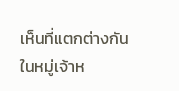เห็นที่แตกต่างกันในหมู่เจ้าห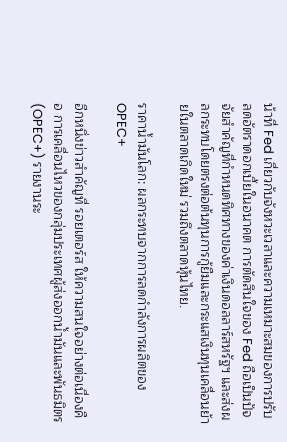น้าที่ Fed เกี่ยวกับจังหวะเวลาและความเหมาะสมของการปรับลดอัตราดอกเบี้ยในอนาคต การตัดสินใจของ Fed ถือเป็นปัจจัยสำคัญที่กำหนดทิศทางของค่าเงินดอลลาร์สหรัฐฯ และส่งผลกระทบโดยตรงต่อต้นทุนการกู้ยืมและกระแสเงินทุนเคลื่อนย้ายในตลาดเกิดใหม่ รวมถึงตลาดหุ้นไทย.

ราคาน้ำมันโลก: ผลกระทบจากการลดกำลังการผลิตของ OPEC+

อีกหนึ่งข่าวสำคัญที่ รอยเตอร์ส ให้ความสนใจอย่างต่อเนื่องคือ การเคลื่อนไหวของกลุ่มประเทศผู้ส่งออกน้ำมันและพันธมิตร (OPEC+) รายงานระ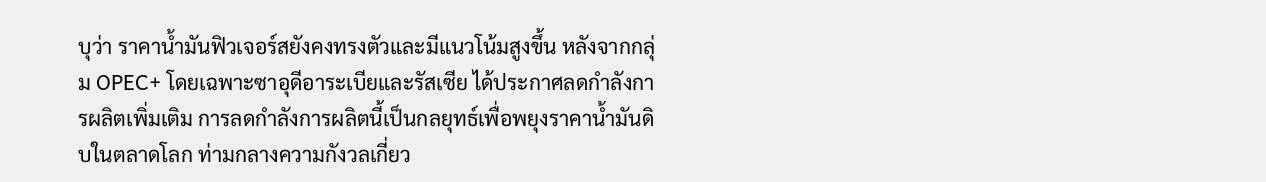บุว่า ราคาน้ำมันฟิวเจอร์สยังคงทรงตัวและมีแนวโน้มสูงขึ้น หลังจากกลุ่ม OPEC+ โดยเฉพาะซาอุดีอาระเบียและรัสเซีย ได้ประกาศลดกำลังการผลิตเพิ่มเติม การลดกำลังการผลิตนี้เป็นกลยุทธ์เพื่อพยุงราคาน้ำมันดิบในตลาดโลก ท่ามกลางความกังวลเกี่ยว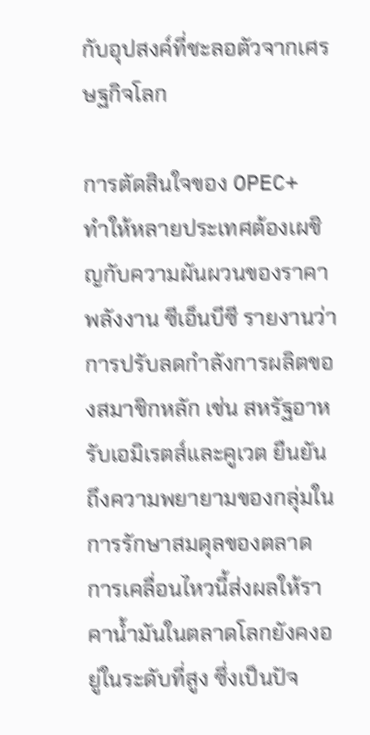กับอุปสงค์ที่ชะลอตัวจากเศรษฐกิจโลก

การตัดสินใจของ OPEC+ ทำให้หลายประเทศต้องเผชิญกับความผันผวนของราคาพลังงาน ซีเอ็นบีซี รายงานว่า การปรับลดกำลังการผลิตของสมาชิกหลัก เช่น สหรัฐอาหรับเอมิเรตส์และคูเวต ยืนยันถึงความพยายามของกลุ่มในการรักษาสมดุลของตลาด การเคลื่อนไหวนี้ส่งผลให้ราคาน้ำมันในตลาดโลกยังคงอยู่ในระดับที่สูง ซึ่งเป็นปัจ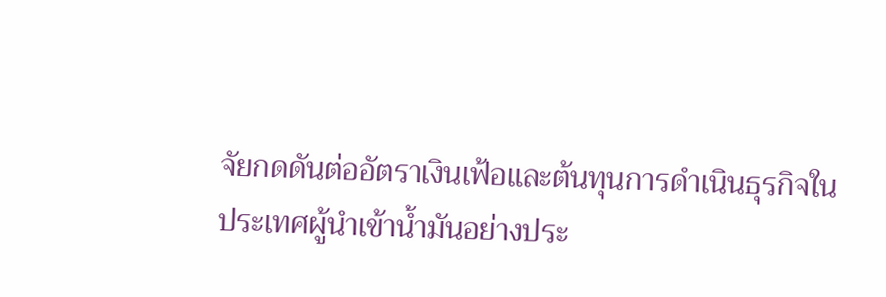จัยกดดันต่ออัตราเงินเฟ้อและต้นทุนการดำเนินธุรกิจในประเทศผู้นำเข้าน้ำมันอย่างประ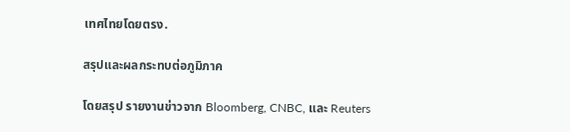เทศไทยโดยตรง.

สรุปและผลกระทบต่อภูมิภาค

โดยสรุป รายงานข่าวจาก Bloomberg, CNBC, และ Reuters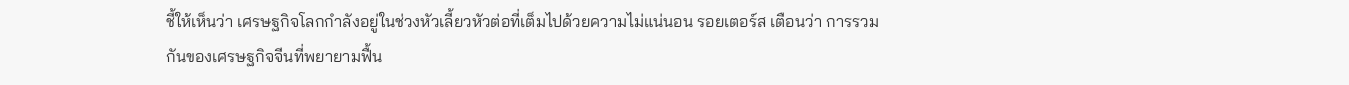ชี้ให้เห็นว่า เศรษฐกิจโลกกำลังอยู่ในช่วงหัวเลี้ยวหัวต่อที่เต็มไปด้วยความไม่แน่นอน รอยเตอร์ส เตือนว่า การรวมกันของเศรษฐกิจจีนที่พยายามฟื้น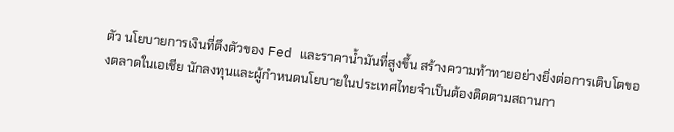ตัว นโยบายการเงินที่ตึงตัวของ Fed และราคาน้ำมันที่สูงขึ้น สร้างความท้าทายอย่างยิ่งต่อการเติบโตของตลาดในเอเชีย นักลงทุนและผู้กำหนดนโยบายในประเทศไทยจำเป็นต้องติดตามสถานกา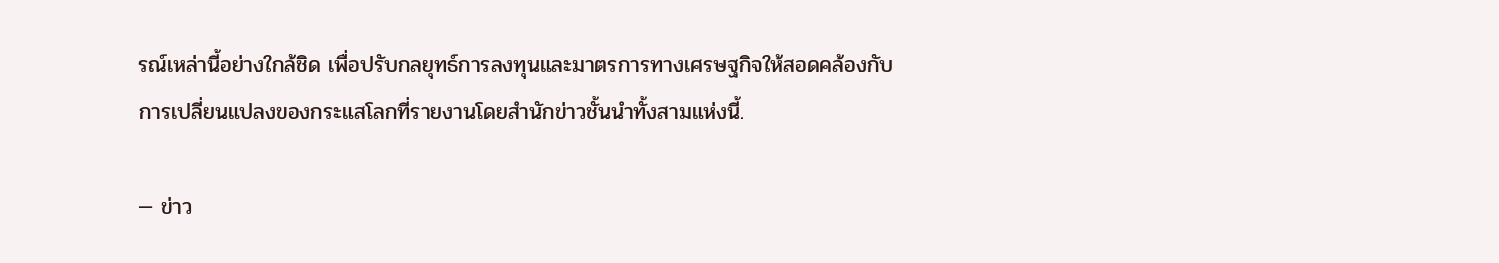รณ์เหล่านี้อย่างใกล้ชิด เพื่อปรับกลยุทธ์การลงทุนและมาตรการทางเศรษฐกิจให้สอดคล้องกับการเปลี่ยนแปลงของกระแสโลกที่รายงานโดยสำนักข่าวชั้นนำทั้งสามแห่งนี้.

— ข่าว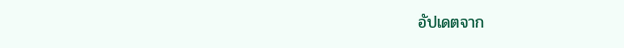อัปเดตจาก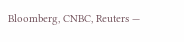Bloomberg, CNBC, Reuters —